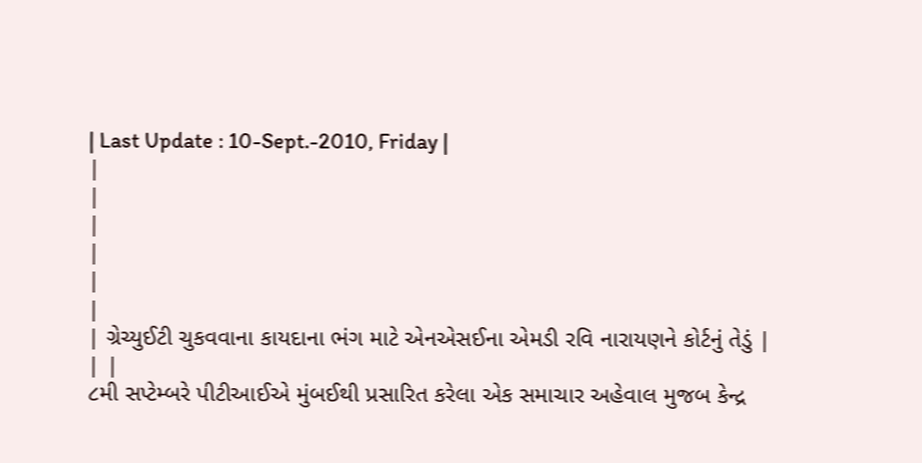| Last Update : 10-Sept.-2010, Friday |
|
|
|
|
|
|
| ગ્રેચ્યુઈટી ચુકવવાના કાયદાના ભંગ માટે એનએસઈના એમડી રવિ નારાયણને કોર્ટનું તેડું |
| |
૮મી સપ્ટેમ્બરે પીટીઆઈએ મુંબઈથી પ્રસારિત કરેલા એક સમાચાર અહેવાલ મુજબ કેન્દ્ર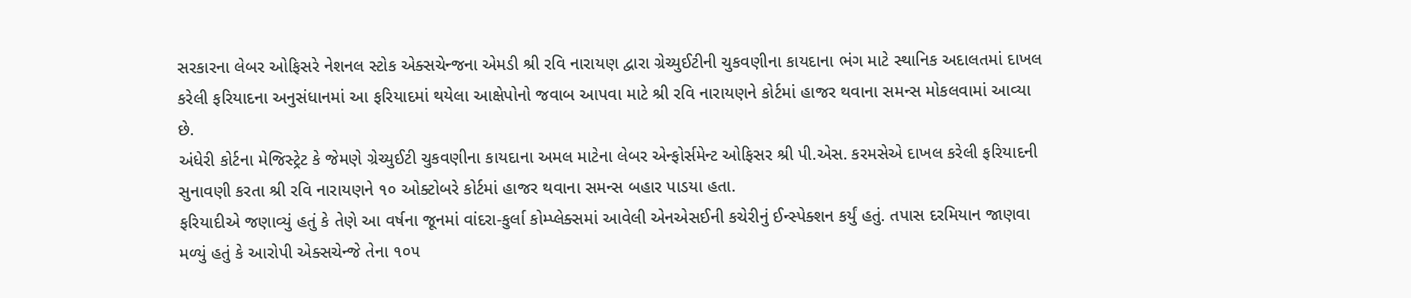સરકારના લેબર ઓફિસરે નેશનલ સ્ટોક એક્સચેન્જના એમડી શ્રી રવિ નારાયણ દ્વારા ગ્રેચ્યુઈટીની ચુકવણીના કાયદાના ભંગ માટે સ્થાનિક અદાલતમાં દાખલ કરેલી ફરિયાદના અનુસંધાનમાં આ ફરિયાદમાં થયેલા આક્ષેપોનો જવાબ આપવા માટે શ્રી રવિ નારાયણને કોર્ટમાં હાજર થવાના સમન્સ મોકલવામાં આવ્યા છે.
અંધેરી કોર્ટના મેજિસ્ટ્રેટ કે જેમણે ગ્રેચ્યુઈટી ચુકવણીના કાયદાના અમલ માટેના લેબર એન્ફોર્સમેન્ટ ઓફિસર શ્રી પી.એસ. કરમસેએ દાખલ કરેલી ફરિયાદની સુનાવણી કરતા શ્રી રવિ નારાયણને ૧૦ ઓક્ટોબરે કોર્ટમાં હાજર થવાના સમન્સ બહાર પાડયા હતા.
ફરિયાદીએ જણાવ્યું હતું કે તેણે આ વર્ષના જૂનમાં વાંદરા-કુર્લા કોમ્પ્લેક્સમાં આવેલી એનએસઈની કચેરીનું ઈન્સ્પેક્શન કર્યું હતું. તપાસ દરમિયાન જાણવા મળ્યું હતું કે આરોપી એક્સચેન્જે તેના ૧૦૫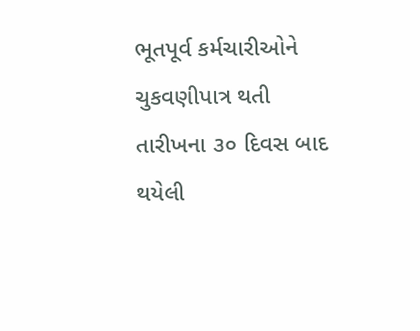ભૂતપૂર્વ કર્મચારીઓને ચુકવણીપાત્ર થતી તારીખના ૩૦ દિવસ બાદ થયેલી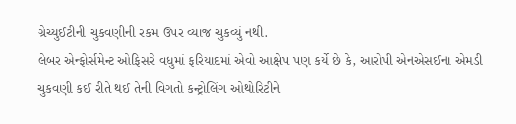ગ્રેચ્યુઈટીની ચુકવણીની રકમ ઉપર વ્યાજ ચુકવ્યું નથી.
લેબર એન્ફોર્સમેન્ટ ઓફિસરે વધુમાં ફરિયાદમાં એવો આક્ષેપ પણ કર્યે છે કે, આરોપી એનએસઈના એમડી ચુકવણી કઈ રીતે થઈ તેની વિગતો કન્ટ્રોલિંગ ઓથોરિટીને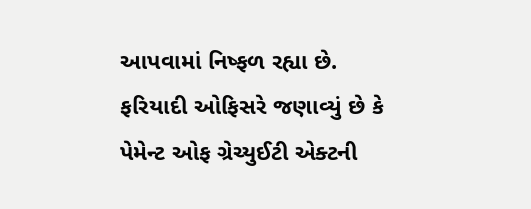આપવામાં નિષ્ફળ રહ્યા છે.
ફરિયાદી ઓફિસરે જણાવ્યું છે કે પેમેન્ટ ઓફ ગ્રેચ્યુઈટી એક્ટની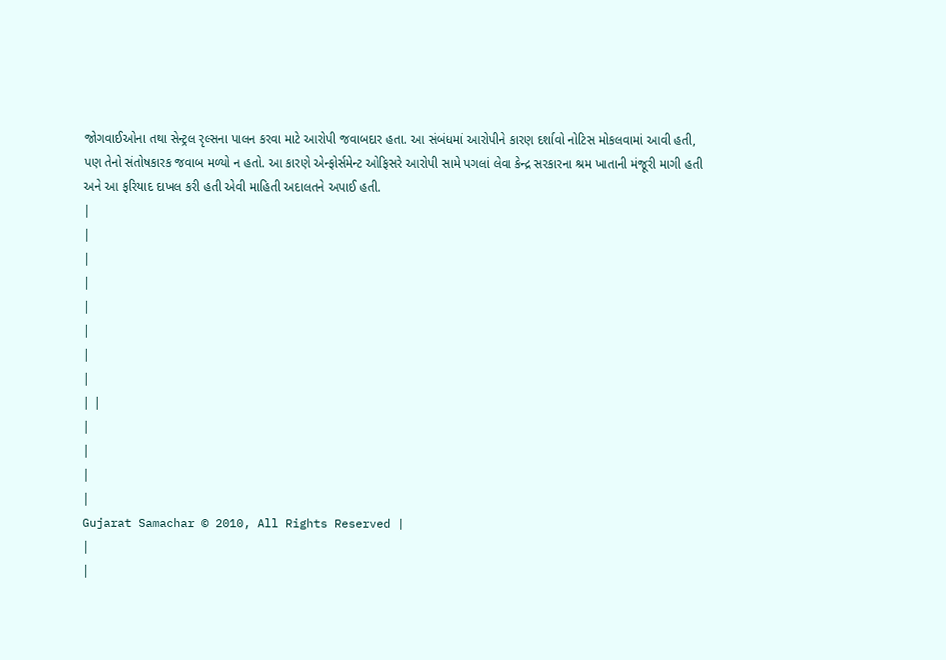જોગવાઈઓના તથા સેન્ટ્રલ રૃલ્સના પાલન કરવા માટે આરોપી જવાબદાર હતા. આ સંબંધમાં આરોપીને કારણ દર્શાવો નોટિસ મોકલવામાં આવી હતી, પણ તેનો સંતોષકારક જવાબ મળ્યો ન હતો. આ કારણે એન્ફોર્સમેન્ટ ઓફિસરે આરોપી સામે પગલાં લેવા કેન્દ્ર સરકારના શ્રમ ખાતાની મંજૂરી માગી હતી અને આ ફરિયાદ દાખલ કરી હતી એવી માહિતી અદાલતને અપાઈ હતી.
|
|
|
|
|
|
|
|
| |
|
|
|
|
Gujarat Samachar © 2010, All Rights Reserved |
|
|